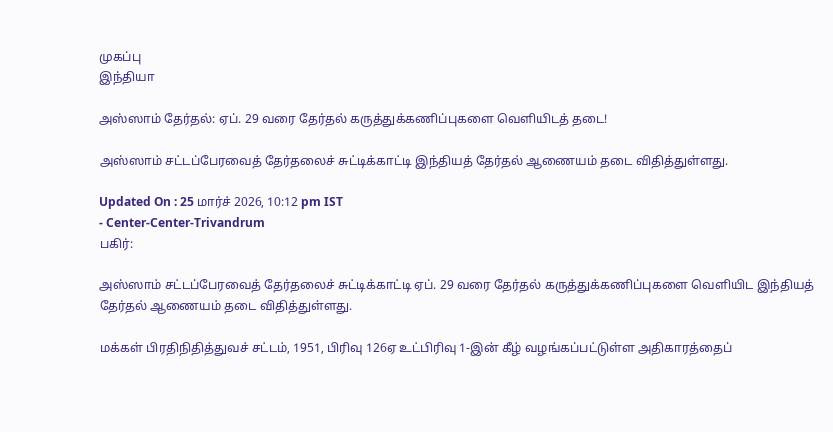முகப்பு
இந்தியா

அஸ்ஸாம் தேர்தல்: ஏப். 29 வரை தேர்தல் கருத்துக்கணிப்புகளை வெளியிடத் தடை!

அஸ்ஸாம் சட்டப்பேரவைத் தேர்தலைச் சுட்டிக்காட்டி இந்தியத் தேர்தல் ஆணையம் தடை விதித்துள்ளது.

Updated On : 25 மார்ச் 2026, 10:12 pm IST
- Center-Center-Trivandrum
பகிர்:

அஸ்ஸாம் சட்டப்பேரவைத் தேர்தலைச் சுட்டிக்காட்டி ஏப். 29 வரை தேர்தல் கருத்துக்கணிப்புகளை வெளியிட இந்தியத் தேர்தல் ஆணையம் தடை விதித்துள்ளது.

மக்கள் பிரதிநிதித்துவச் சட்டம், 1951, பிரிவு 126ஏ உட்பிரிவு 1-இன் கீழ் வழங்கப்பட்டுள்ள அதிகாரத்தைப்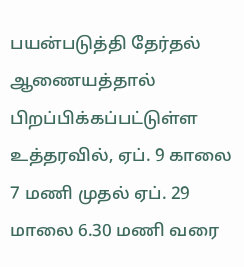பயன்படுத்தி தேர்தல் ஆணையத்தால் பிறப்பிக்கப்பட்டுள்ள உத்தரவில், ஏப். 9 காலை 7 மணி முதல் ஏப். 29 மாலை 6.30 மணி வரை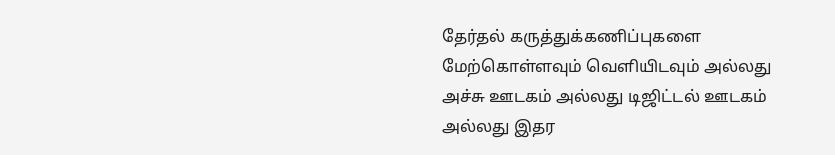தேர்தல் கருத்துக்கணிப்புகளை மேற்கொள்ளவும் வெளியிடவும் அல்லது அச்சு ஊடகம் அல்லது டிஜிட்டல் ஊடகம் அல்லது இதர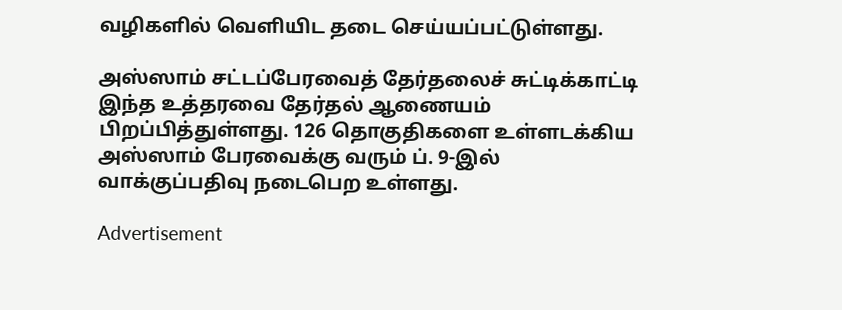வழிகளில் வெளியிட தடை செய்யப்பட்டுள்ளது.

அஸ்ஸாம் சட்டப்பேரவைத் தேர்தலைச் சுட்டிக்காட்டி இந்த உத்தரவை தேர்தல் ஆணையம் பிறப்பித்துள்ளது. 126 தொகுதிகளை உள்ளடக்கிய அஸ்ஸாம் பேரவைக்கு வரும் ப். 9-இல் வாக்குப்பதிவு நடைபெற உள்ளது.

Advertisement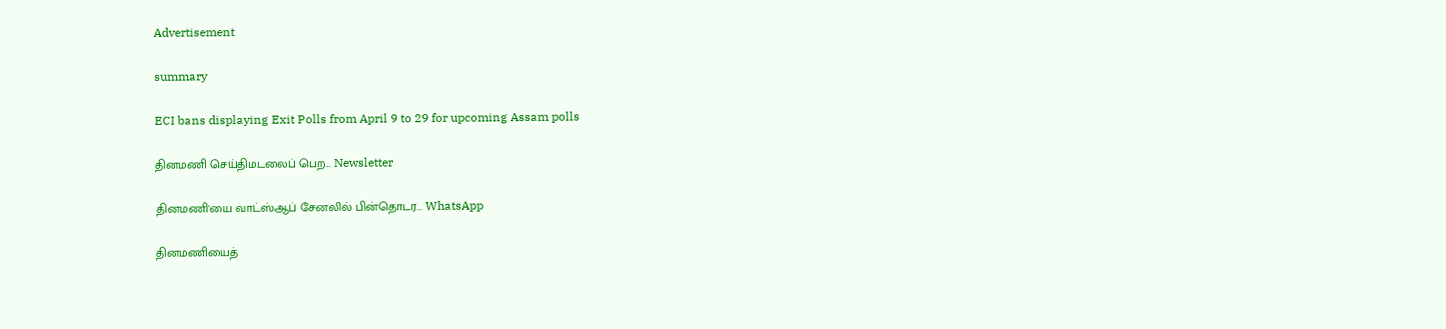Advertisement

summary

ECI bans displaying Exit Polls from April 9 to 29 for upcoming Assam polls

தினமணி செய்திமடலைப் பெற... Newsletter

தினமணி'யை வாட்ஸ்ஆப் சேனலில் பின்தொடர... WhatsApp

தினமணியைத்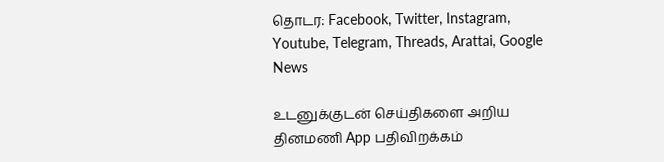தொடர: Facebook, Twitter, Instagram, Youtube, Telegram, Threads, Arattai, Google News

உடனுக்குடன் செய்திகளை அறிய தினமணி App பதிவிறக்கம்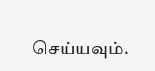செய்யவும்.